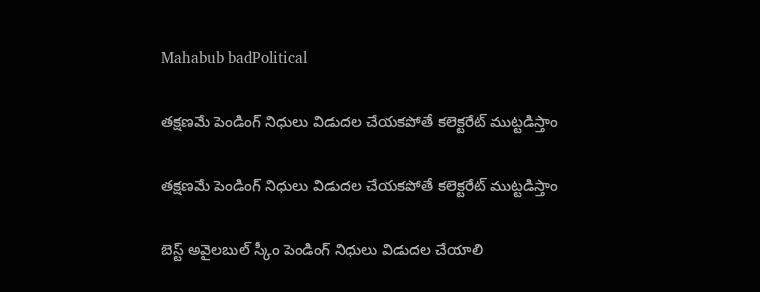Mahabub badPolitical

తక్షణమే పెండింగ్ నిధులు విడుదల చేయకపోతే కలెక్టరేట్ ముట్టడిస్తాం

తక్షణమే పెండింగ్ నిధులు విడుదల చేయకపోతే కలెక్టరేట్ ముట్టడిస్తాం

బెస్ట్ అవైలబుల్ స్కీం పెండింగ్ నిధులు విడుదల చేయాలి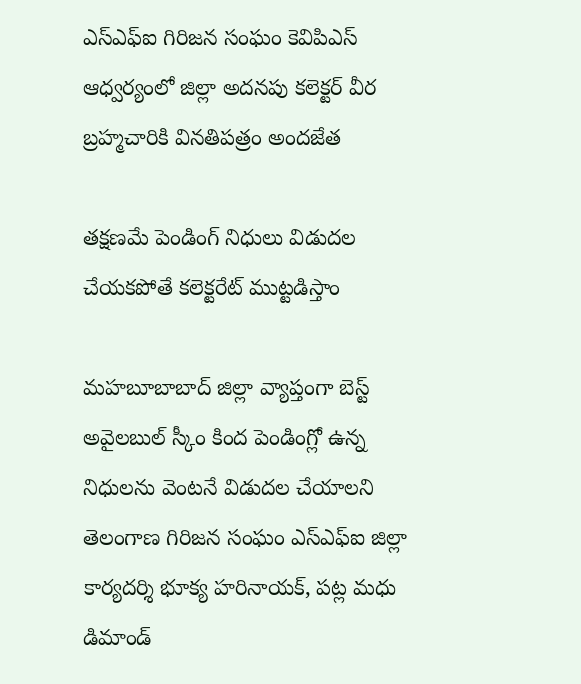ఎస్ఎఫ్ఐ గిరిజన సంఘం కెవిపిఎస్ ఆధ్వర్యంలో జిల్లా అదనపు కలెక్టర్ వీర బ్రహ్మచారికి వినతిపత్రం అందజేత

తక్షణమే పెండింగ్ నిధులు విడుదల చేయకపోతే కలెక్టరేట్ ముట్టడిస్తాం

మహబూబాబాద్ జిల్లా వ్యాప్తంగా బెస్ట్ అవైలబుల్ స్కీం కింద పెండింగ్లో ఉన్న నిధులను వెంటనే విడుదల చేయాలని తెలంగాణ గిరిజన సంఘం ఎస్ఎఫ్ఐ జిల్లా కార్యదర్శి భూక్య హరినాయక్, పట్ల మధు డిమాండ్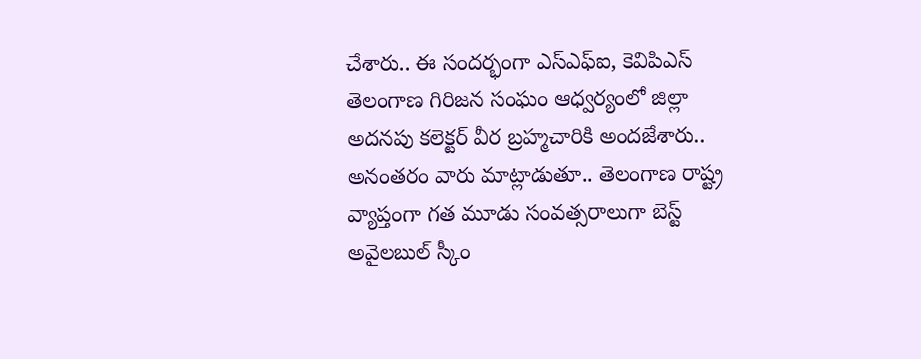చేశారు.. ఈ సందర్భంగా ఎస్ఎఫ్ఐ, కెవిపిఎస్ తెలంగాణ గిరిజన సంఘం ఆధ్వర్యంలో జిల్లా అదనపు కలెక్టర్ వీర బ్రహ్మచారికి అందజేశారు.. అనంతరం వారు మాట్లాడుతూ.. తెలంగాణ రాష్ట్ర వ్యాప్తంగా గత మూడు సంవత్సరాలుగా బెస్ట్ అవైలబుల్ స్కీం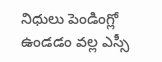నిధులు పెండింగ్లో ఉండడం వల్ల ఎస్సీ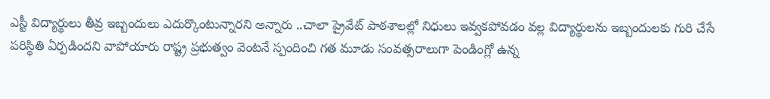ఎస్టీ విద్యార్థులు తీవ్ర ఇబ్బందులు ఎదుర్కొంటున్నారని అన్నారు ..చాలా ప్రైవేట్ పాఠశాలల్లో నిధులు ఇవ్వకపోవడం వల్ల విద్యార్థులను ఇబ్బందులకు గురి చేసే పరిస్థితి ఏర్పడిందని వాపోయారు రాష్ట్ర ప్రభుత్వం వెంటనే స్పందించి గత మూడు సంవత్సరాలుగా పెండింగ్లో ఉన్న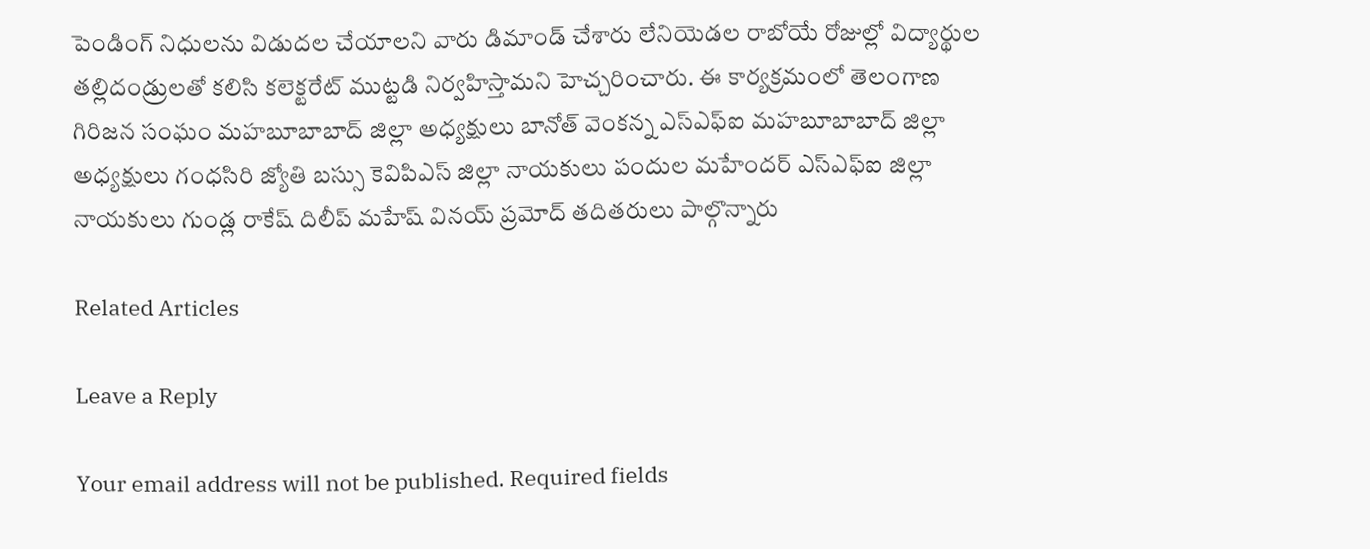పెండింగ్ నిధులను విడుదల చేయాలని వారు డిమాండ్ చేశారు లేనియెడల రాబోయే రోజుల్లో విద్యార్థుల తల్లిదండ్రులతో కలిసి కలెక్టరేట్ ముట్టడి నిర్వహిస్తామని హెచ్చరించారు. ఈ కార్యక్రమంలో తెలంగాణ గిరిజన సంఘం మహబూబాబాద్ జిల్లా అధ్యక్షులు బానోత్ వెంకన్న ఎస్ఎఫ్ఐ మహబూబాబాద్ జిల్లా అధ్యక్షులు గంధసిరి జ్యోతి బస్సు కెవిపిఎస్ జిల్లా నాయకులు పందుల మహేందర్ ఎస్ఎఫ్ఐ జిల్లా నాయకులు గుండ్ల రాకేష్ దిలీప్ మహేష్ వినయ్ ప్రమోద్ తదితరులు పాల్గొన్నారు

Related Articles

Leave a Reply

Your email address will not be published. Required fields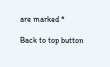are marked *

Back to top button